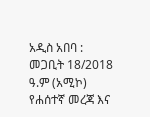አዲስ አበባ : መጋቢት 18/2018 ዓ.ም (አሚኮ) የሐሰተኛ መረጃ እና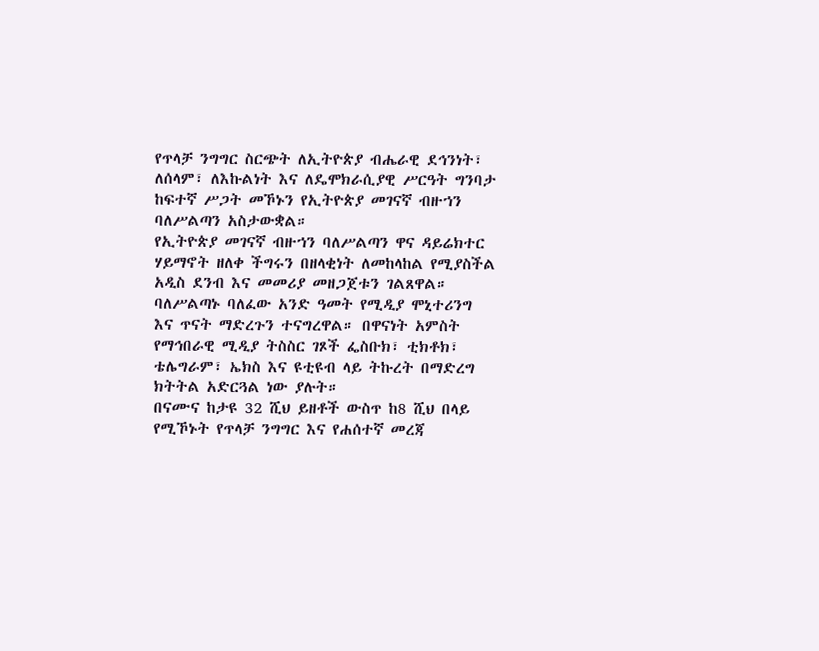የጥላቻ ንግግር ስርጭት ለኢትዮጵያ ብሔራዊ ደኅንነት፣ ለሰላም፣ ለእኩልነት እና ለዴሞክራሲያዊ ሥርዓት ግንባታ ከፍተኛ ሥጋት መኾኑን የኢትዮጵያ መገናኛ ብዙኀን ባለሥልጣን አስታውቋል።
የኢትዮጵያ መገናኛ ብዙኀን ባለሥልጣን ዋና ዳይሬክተር ሃይማኖት ዘለቀ ችግሩን በዘላቂነት ለመከላከል የሚያስችል አዲስ ደንብ እና መመሪያ መዘጋጀቱን ገልጸዋል።
ባለሥልጣኑ ባለፈው አንድ ዓመት የሚዲያ ሞኒተሪንግ እና ጥናት ማድረጉን ተናግረዋል። በዋናነት አምስት የማኅበራዊ ሚዲያ ትስስር ገጾች ፌስቡክ፣ ቲክቶክ፣ ቴሌግራም፣ ኤክስ እና ዩቲዩብ ላይ ትኩረት በማድረግ ክትትል አድርጓል ነው ያሉት።
በናሙና ከታዩ 32 ሺህ ይዘቶች ውስጥ ከ8 ሺህ በላይ የሚኾኑት የጥላቻ ንግግር እና የሐሰተኛ መረጃ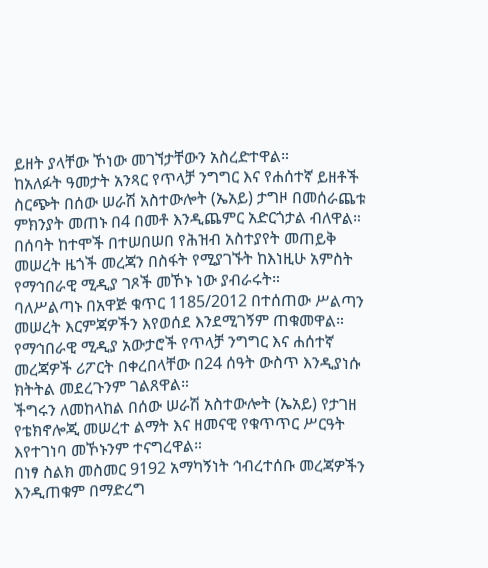ይዘት ያላቸው ኾነው መገኘታቸውን አስረድተዋል።
ከአለፉት ዓመታት አንጻር የጥላቻ ንግግር እና የሐሰተኛ ይዘቶች ስርጭት በሰው ሠራሽ አስተውሎት (ኤአይ) ታግዞ በመሰራጨቱ ምክንያት መጠኑ በ4 በመቶ እንዲጨምር አድርጎታል ብለዋል።
በሰባት ከተሞች በተሠበሠበ የሕዝብ አስተያየት መጠይቅ መሠረት ዜጎች መረጃን በስፋት የሚያገኙት ከእነዚሁ አምስት የማኅበራዊ ሚዲያ ገጾች መኾኑ ነው ያብራሩት።
ባለሥልጣኑ በአዋጅ ቁጥር 1185/2012 በተሰጠው ሥልጣን መሠረት እርምጃዎችን እየወሰደ እንደሚገኝም ጠቁመዋል።
የማኅበራዊ ሚዲያ አውታሮች የጥላቻ ንግግር እና ሐሰተኛ መረጃዎች ሪፖርት በቀረበላቸው በ24 ሰዓት ውስጥ እንዲያነሱ ክትትል መደረጉንም ገልጸዋል።
ችግሩን ለመከላከል በሰው ሠራሽ አስተውሎት (ኤአይ) የታገዘ የቴክኖሎጂ መሠረተ ልማት እና ዘመናዊ የቁጥጥር ሥርዓት እየተገነባ መኾኑንም ተናግረዋል።
በነፃ ስልክ መስመር 9192 አማካኝነት ኅብረተሰቡ መረጃዎችን እንዲጠቁም በማድረግ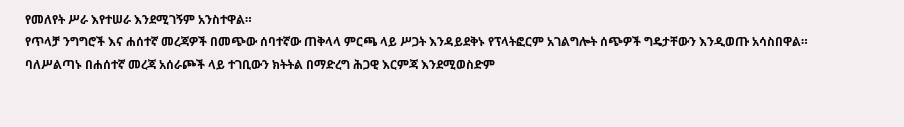የመለየት ሥራ እየተሠራ እንደሚገኝም አንስተዋል።
የጥላቻ ንግግሮች እና ሐሰተኛ መረጃዎች በመጭው ሰባተኛው ጠቅላላ ምርጫ ላይ ሥጋት እንዳይደቅኑ የፕላትፎርም አገልግሎት ሰጭዎች ግዴታቸውን እንዲወጡ አሳስበዋል።
ባለሥልጣኑ በሐሰተኛ መረጃ አሰራጮች ላይ ተገቢውን ክትትል በማድረግ ሕጋዊ እርምጃ እንደሚወስድም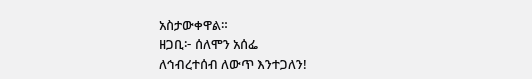አስታውቀዋል።
ዘጋቢ፦ ሰለሞን አሰፌ
ለኅብረተሰብ ለውጥ እንተጋለን!